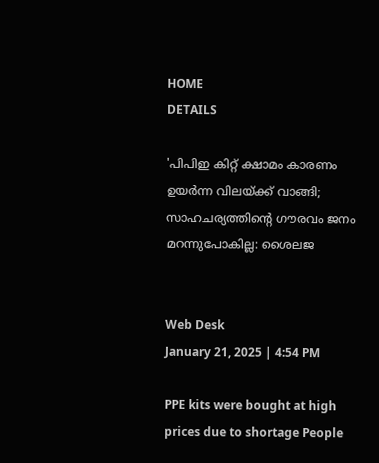HOME
DETAILS

'പിപിഇ കിറ്റ് ക്ഷാമം കാരണം ഉയര്‍ന്ന വിലയ്ക്ക് വാങ്ങി; സാഹചര്യത്തിന്റെ ഗൗരവം ജനം മറന്നുപോകില്ല: ശൈലജ


Web Desk
January 21, 2025 | 4:54 PM

PPE kits were bought at high prices due to shortage People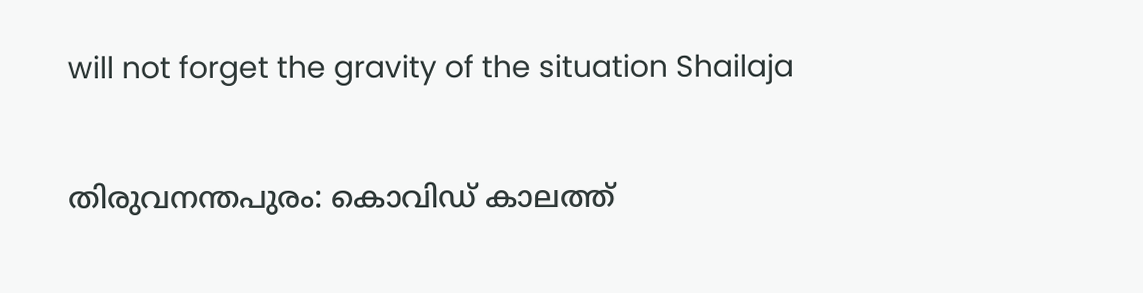will not forget the gravity of the situation Shailaja

തിരുവനന്തപുരം: കൊവിഡ് കാലത്ത്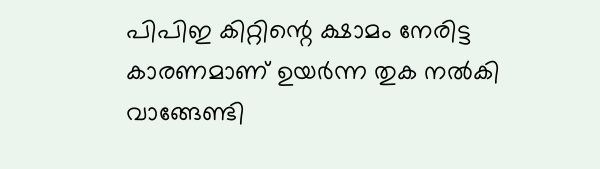പിപിഇ കിറ്റിന്റെ ക്ഷാമം നേരിട്ട കാരണമാണ് ഉയർന്ന തുക നൽകി വാങ്ങേണ്ടി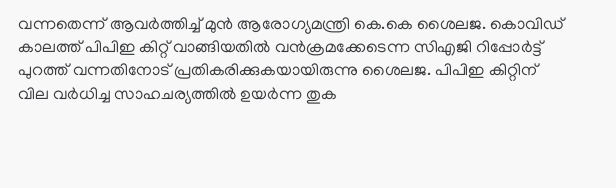വന്നതെന്ന് ആവർത്തിച്ച് മുൻ ആരോഗ്യമന്ത്രി കെ.കെ ശൈലജ. കൊവിഡ് കാലത്ത് പിപിഇ കിറ്റ് വാങ്ങിയതിൽ വൻക്രമക്കേടെന്ന സിഎജി റിപ്പോർട്ട് പുറത്ത് വന്നതിനോട് പ്രതികരിക്കുകയായിരുന്നു ശൈലജ. പിപിഇ കിറ്റിന് വില വർധിച്ച സാഹചര്യത്തിൽ ഉയർന്ന തുക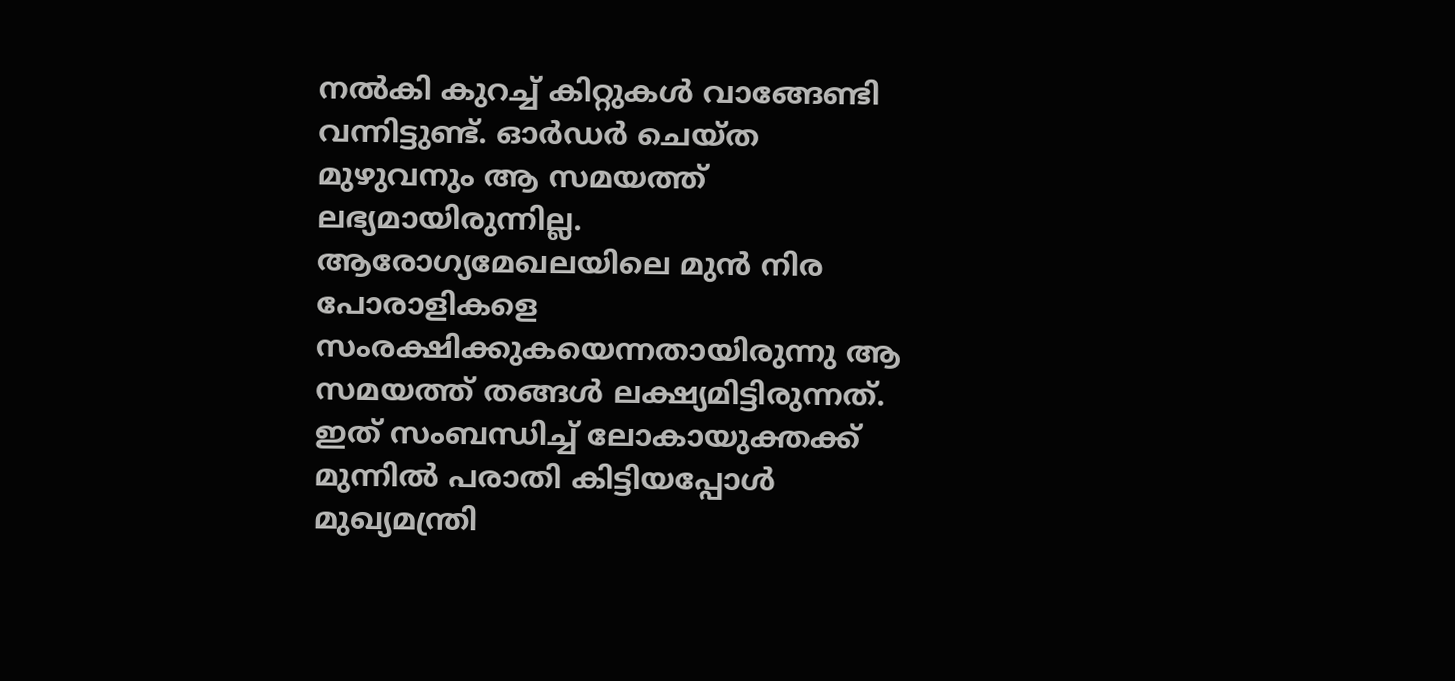നൽകി കുറച്ച് കിറ്റുകൾ വാങ്ങേണ്ടി വന്നിട്ടുണ്ട്. ഓർഡർ ചെയ്ത മുഴുവനും ആ സമയത്ത് ലഭ്യമായിരുന്നില്ല. ആരോഗ്യമേഖലയിലെ മുൻ നിര പോരാളികളെ സംരക്ഷിക്കുകയെന്നതായിരുന്നു ആ സമയത്ത് തങ്ങൾ ലക്ഷ്യമിട്ടിരുന്നത്. ഇത് സംബന്ധിച്ച് ലോകായുക്തക്ക് മുന്നിൽ പരാതി കിട്ടിയപ്പോൾ മുഖ്യമന്ത്രി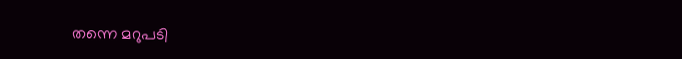തന്നെ മറുപടി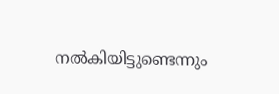നൽകിയിട്ടുണ്ടെന്നും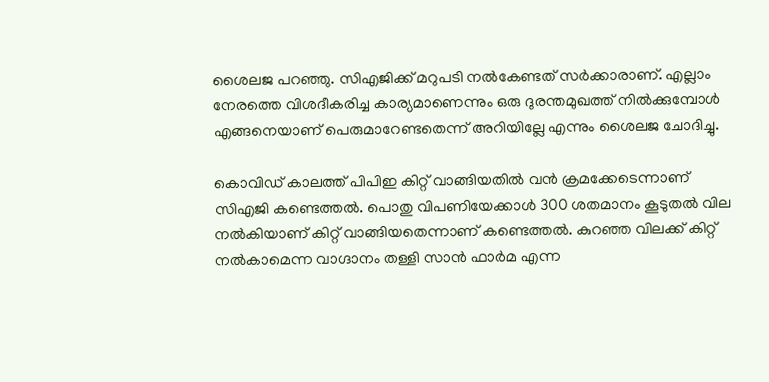ശൈലജ പറഞ്ഞു. സിഎജിക്ക് മറുപടി നൽകേണ്ടത് സർക്കാരാണ്. എല്ലാം നേരത്തെ വിശദീകരിച്ച കാര്യമാണെന്നും ഒരു ദുരന്തമുഖത്ത് നിൽക്കുമ്പോൾ എങ്ങനെയാണ് പെരുമാറേണ്ടതെന്ന് അറിയില്ലേ എന്നും ശൈലജ ചോദിച്ചു.

കൊവിഡ് കാലത്ത് പിപിഇ കിറ്റ് വാങ്ങിയതിൽ വൻ ക്രമക്കേടെന്നാണ്  സിഎജി കണ്ടെത്തൽ. പൊതു വിപണിയേക്കാൾ 300 ശതമാനം കൂടുതൽ വില നൽകിയാണ് കിറ്റ് വാങ്ങിയതെന്നാണ് കണ്ടെത്തൽ. കുറഞ്ഞ വിലക്ക് കിറ്റ് നൽകാമെന്ന വാഗ്ദാനം തള്ളി സാൻ ഫാര്‍മ എന്ന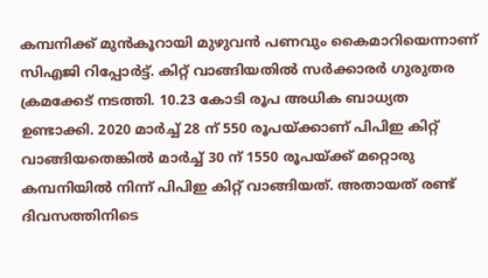കമ്പനിക്ക് മുൻകൂറായി മുഴുവൻ പണവും കൈമാറിയെന്നാണ് സിഎജി റിപ്പോർട്ട്. കിറ്റ് വാങ്ങിയതിൽ സര്‍ക്കാരർ ഗുരുതര ക്രമക്കേട് നടത്തി. 10.23 കോടി രൂപ അധിക ബാധ്യത ഉണ്ടാക്കി. 2020 മാര്‍ച്ച് 28 ന് 550 രൂപയ്ക്കാണ് പിപിഇ കിറ്റ് വാങ്ങിയതെങ്കിൽ മാര്‍ച്ച് 30 ന് 1550 രൂപയ്ക്ക് മറ്റൊരു കമ്പനിയില്‍ നിന്ന് പിപിഇ കിറ്റ് വാങ്ങിയത്. അതായത് രണ്ട് ദിവസത്തിനിടെ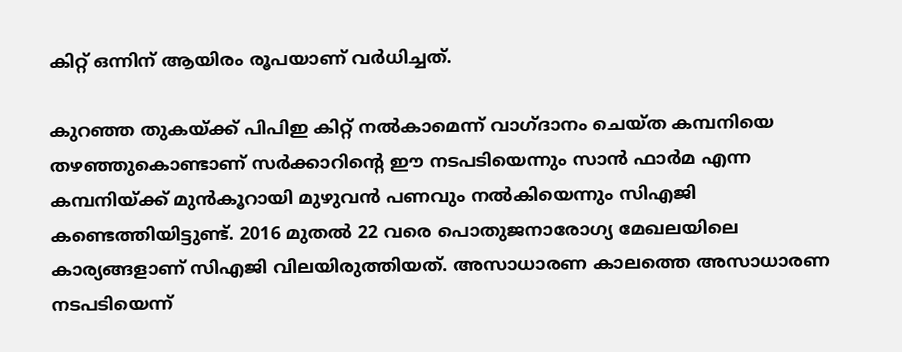കിറ്റ് ഒന്നിന് ആയിരം രൂപയാണ് വർധിച്ചത്.

കുറഞ്ഞ തുകയ്ക്ക് പിപിഇ കിറ്റ് നൽകാമെന്ന് വാഗ്ദാനം ചെയ്ത കമ്പനിയെ തഴഞ്ഞുകൊണ്ടാണ് സര്‍ക്കാറിന്റെ ഈ നടപടിയെന്നും സാൻ ഫാർമ എന്ന കമ്പനിയ്ക്ക് മുൻകൂറായി മുഴുവൻ പണവും നൽകിയെന്നും സിഎജി കണ്ടെത്തിയിട്ടുണ്ട്. 2016 മുതൽ 22 വരെ പൊതുജനാരോഗ്യ മേഖലയിലെ കാര്യങ്ങളാണ് സിഎജി വിലയിരുത്തിയത്. അസാധാരണ കാലത്തെ അസാധാരണ നടപടിയെന്ന്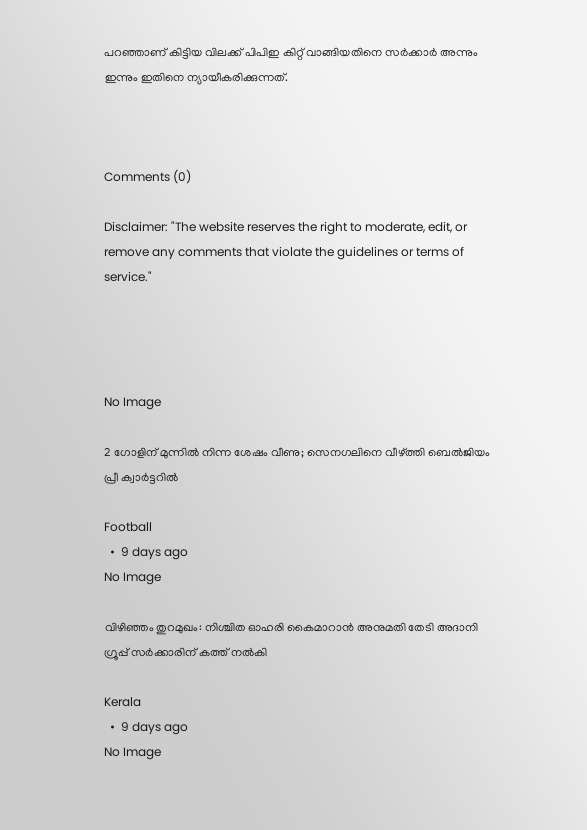പറഞ്ഞാണ് കിട്ടിയ വിലക്ക് പിപിഇ കിറ്റ് വാങ്ങിയതിനെ സര്‍ക്കാര്‍ അന്നും ഇന്നും ഇതിനെ ന്യായീകരിക്കുന്നത്.



Comments (0)

Disclaimer: "The website reserves the right to moderate, edit, or remove any comments that violate the guidelines or terms of service."




No Image

2 ഗോളിന് മുന്നിൽ നിന്ന ശേഷം വീണു; സെനഗലിനെ വീഴ്ത്തി ബെൽജിയം പ്രീ ക്വാർട്ടറിൽ

Football
  •  9 days ago
No Image

വിഴിഞ്ഞം തുറമുഖം: നിശ്ചിത ഓഹരി കൈമാറാൻ അനുമതി തേടി അദാനി ഗ്രൂപ്പ് സർക്കാരിന് കത്ത് നൽകി

Kerala
  •  9 days ago
No Image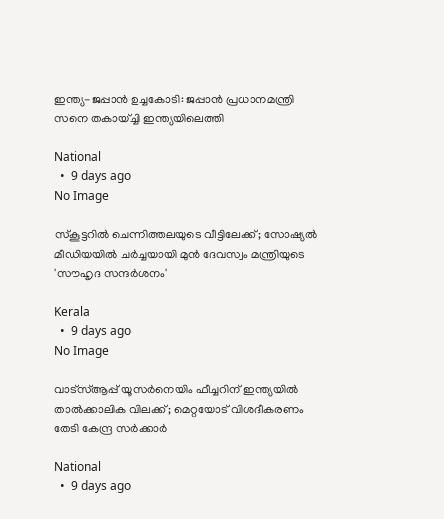ഇന്ത്യ-ജപ്പാൻ ഉച്ചകോടി: ജപ്പാൻ പ്രധാനമന്ത്രി സനെ തകായ്ച്ചി ഇന്ത്യയിലെത്തി

National
  •  9 days ago
No Image

സ്കൂട്ടറിൽ ചെന്നിത്തലയുടെ വീട്ടിലേക്ക്; സോഷ്യൽ മീഡിയയിൽ ചർച്ചയായി മുൻ ദേവസ്വം മന്ത്രിയുടെ 'സൗഹൃദ സന്ദർശനം'

Kerala
  •  9 days ago
No Image

വാട്‌സ്ആപ്പ് യൂസർനെയിം ഫീച്ചറിന് ഇന്ത്യയിൽ താൽക്കാലിക വിലക്ക്; മെറ്റയോട് വിശദീകരണം തേടി കേന്ദ്ര സർക്കാർ

National
  •  9 days ago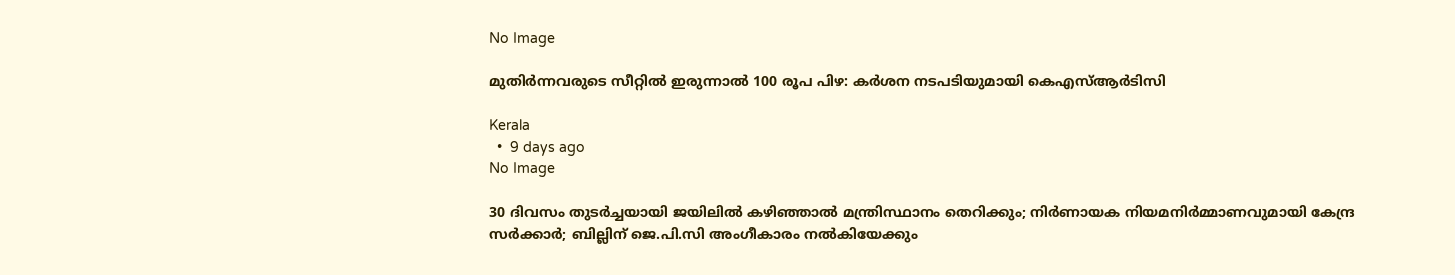No Image

മുതിർന്നവരുടെ സീറ്റിൽ ഇരുന്നാൽ 100 രൂപ പിഴ: കർശന നടപടിയുമായി കെഎസ്ആർടിസി

Kerala
  •  9 days ago
No Image

30 ദിവസം തുടർച്ചയായി ജയിലിൽ കഴിഞ്ഞാൽ മന്ത്രിസ്ഥാനം തെറിക്കും; നിർണായക നിയമനിർമ്മാണവുമായി കേന്ദ്ര സർക്കാർ; ബില്ലിന് ജെ.പി.സി അംഗീകാരം നൽകിയേക്കും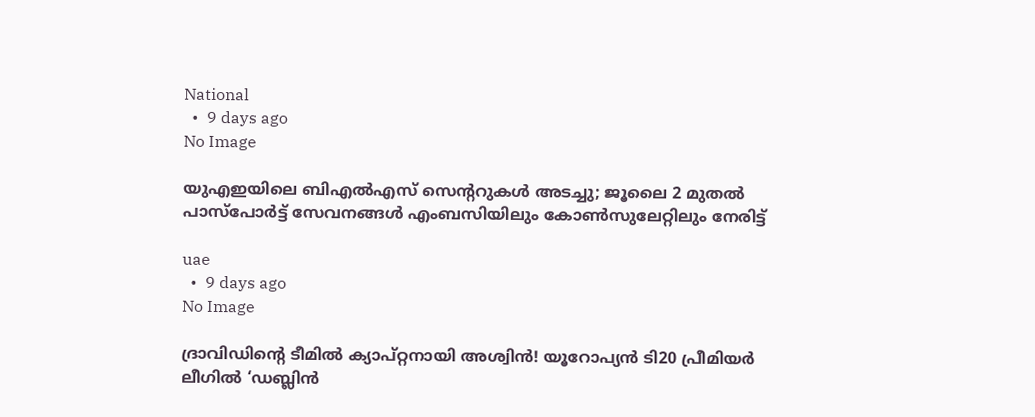National
  •  9 days ago
No Image

യുഎഇയിലെ ബിഎൽഎസ് സെന്ററുകൾ അടച്ചു; ജൂലൈ 2 മുതൽ പാസ്‌പോർട്ട് സേവനങ്ങൾ എംബസിയിലും കോൺസുലേറ്റിലും നേരിട്ട്

uae
  •  9 days ago
No Image

ദ്രാവിഡിന്റെ ടീമിൽ ക്യാപ്റ്റനായി അശ്വിൻ! യൂറോപ്യൻ ടി20 പ്രീമിയർ ലീഗിൽ ‘ഡബ്ലിൻ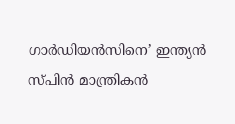ഗാർഡിയൻസിനെ’ ഇന്ത്യൻ സ്പിൻ മാന്ത്രികൻ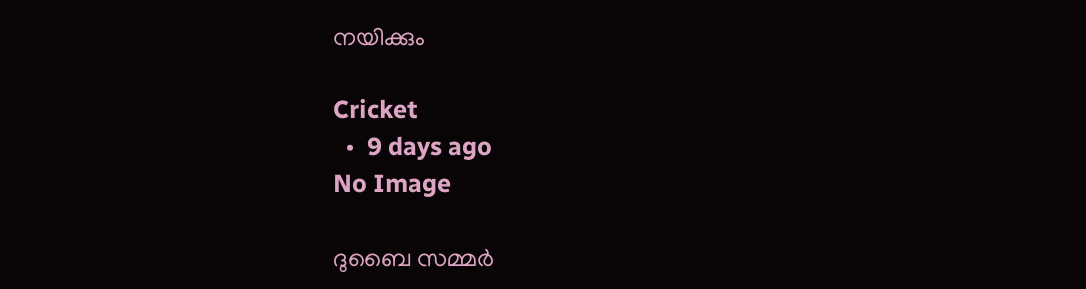നയിക്കും

Cricket
  •  9 days ago
No Image

ദുബൈ സമ്മർ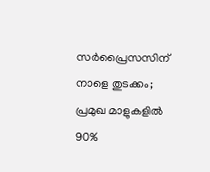സർപ്രൈസസിന് നാളെ തുടക്കം; പ്രമുഖ മാളുകളിൽ 90%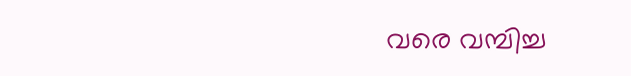വരെ വമ്പിച്ച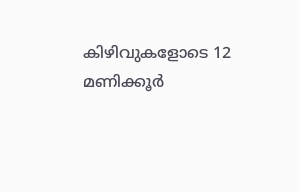കിഴിവുകളോടെ 12 മണിക്കൂർ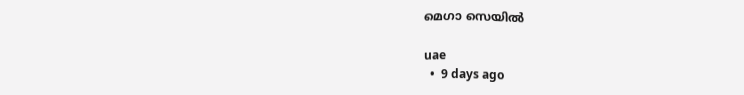മെഗാ സെയിൽ

uae
  •  9 days ago